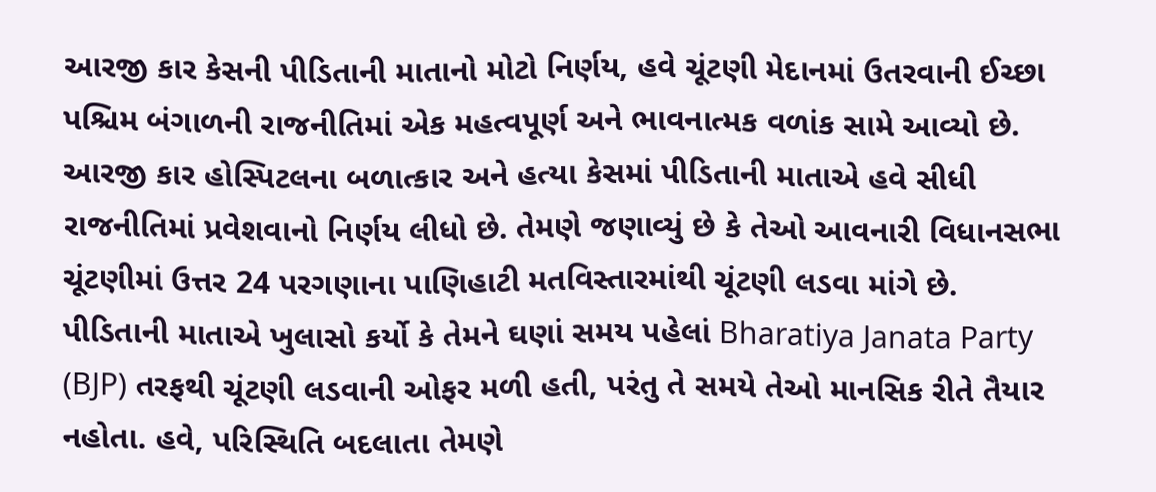આરજી કાર કેસની પીડિતાની માતાનો મોટો નિર્ણય, હવે ચૂંટણી મેદાનમાં ઉતરવાની ઈચ્છા
પશ્ચિમ બંગાળની રાજનીતિમાં એક મહત્વપૂર્ણ અને ભાવનાત્મક વળાંક સામે આવ્યો છે. આરજી કાર હોસ્પિટલના બળાત્કાર અને હત્યા કેસમાં પીડિતાની માતાએ હવે સીધી રાજનીતિમાં પ્રવેશવાનો નિર્ણય લીધો છે. તેમણે જણાવ્યું છે કે તેઓ આવનારી વિધાનસભા ચૂંટણીમાં ઉત્તર 24 પરગણાના પાણિહાટી મતવિસ્તારમાંથી ચૂંટણી લડવા માંગે છે.
પીડિતાની માતાએ ખુલાસો કર્યો કે તેમને ઘણાં સમય પહેલાં Bharatiya Janata Party (BJP) તરફથી ચૂંટણી લડવાની ઓફર મળી હતી, પરંતુ તે સમયે તેઓ માનસિક રીતે તૈયાર નહોતા. હવે, પરિસ્થિતિ બદલાતા તેમણે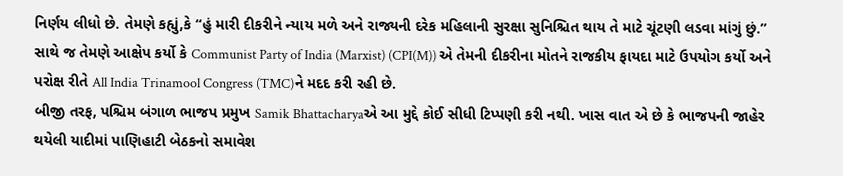નિર્ણય લીધો છે. તેમણે કહ્યું,કે “હું મારી દીકરીને ન્યાય મળે અને રાજ્યની દરેક મહિલાની સુરક્ષા સુનિશ્ચિત થાય તે માટે ચૂંટણી લડવા માંગું છું.” સાથે જ તેમણે આક્ષેપ કર્યો કે Communist Party of India (Marxist) (CPI(M)) એ તેમની દીકરીના મોતને રાજકીય ફાયદા માટે ઉપયોગ કર્યો અને પરોક્ષ રીતે All India Trinamool Congress (TMC)ને મદદ કરી રહી છે.
બીજી તરફ, પશ્ચિમ બંગાળ ભાજપ પ્રમુખ Samik Bhattacharyaએ આ મુદ્દે કોઈ સીધી ટિપ્પણી કરી નથી. ખાસ વાત એ છે કે ભાજપની જાહેર થયેલી યાદીમાં પાણિહાટી બેઠકનો સમાવેશ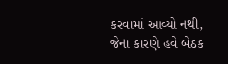કરવામાં આવ્યો નથી, જેના કારણે હવે બેઠક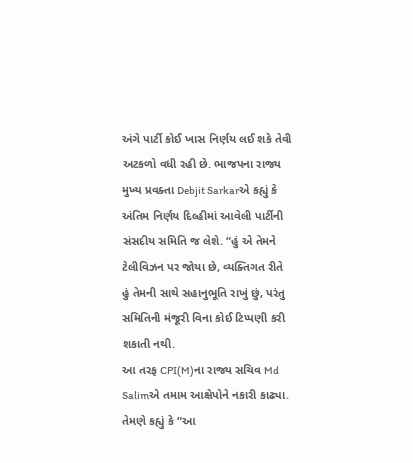અંગે પાર્ટી કોઈ ખાસ નિર્ણય લઈ શકે તેવી અટકળો વધી રહી છે. ભાજપના રાજ્ય મુખ્ય પ્રવક્તા Debjit Sarkarએ કહ્યું કે અંતિમ નિર્ણય દિલ્હીમાં આવેલી પાર્ટીની સંસદીય સમિતિ જ લેશે. “હું એ તેમને ટેલીવિઝન પર જોયા છે, વ્યક્તિગત રીતે હું તેમની સાથે સહાનુભૂતિ રાખું છું, પરંતુ સમિતિની મંજૂરી વિના કોઈ ટિપ્પણી કરી શકાતી નથી.
આ તરફ CPI(M)ના રાજ્ય સચિવ Md Salimએ તમામ આક્ષેપોને નકારી કાઢ્યા. તેમણે કહ્યું કે “આ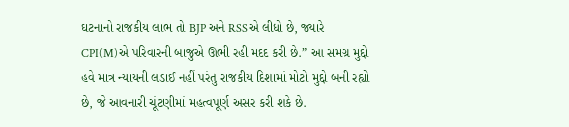ઘટનાનો રાજકીય લાભ તો BJP અને RSSએ લીધો છે, જ્યારે CPI(M)એ પરિવારની બાજુએ ઊભી રહી મદદ કરી છે.” આ સમગ્ર મુદ્દો હવે માત્ર ન્યાયની લડાઈ નહીં પરંતુ રાજકીય દિશામાં મોટો મુદ્દો બની રહ્યો છે, જે આવનારી ચૂંટણીમાં મહત્વપૂર્ણ અસર કરી શકે છે.